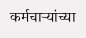कर्मचाऱ्यांच्या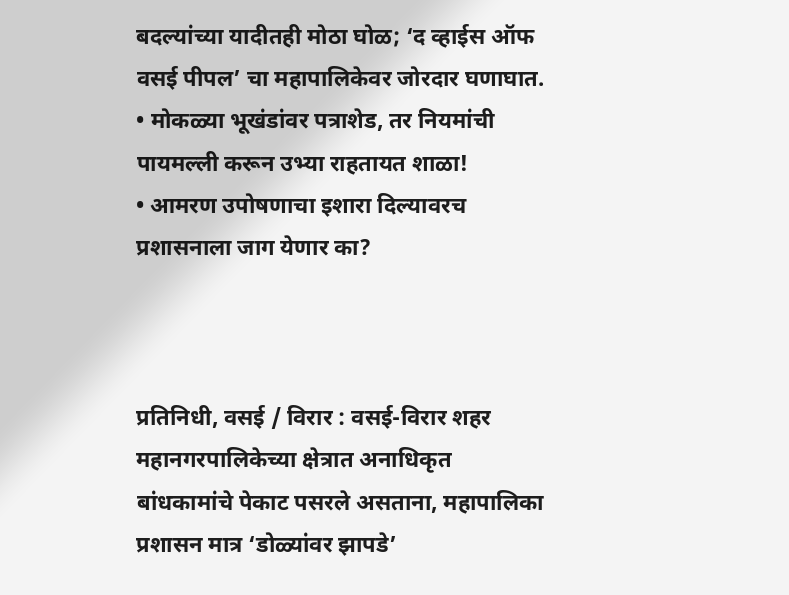बदल्यांच्या यादीतही मोठा घोळ; ‘द व्हाईस ऑफ वसई पीपल’ चा महापालिकेवर जोरदार घणाघात.
• मोकळ्या भूखंडांवर पत्राशेड, तर नियमांची पायमल्ली करून उभ्या राहतायत शाळा!
• आमरण उपोषणाचा इशारा दिल्यावरच प्रशासनाला जाग येणार का?



प्रतिनिधी, वसई / विरार : वसई-विरार शहर महानगरपालिकेच्या क्षेत्रात अनाधिकृत बांधकामांचे पेकाट पसरले असताना, महापालिका प्रशासन मात्र ‘डोळ्यांवर झापडे’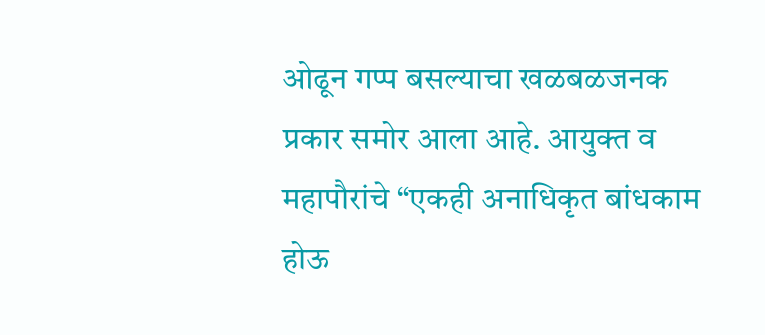ओढून गप्प बसल्याचा खळबळजनक प्रकार समोर आला आहे. आयुक्त व महापौरांचे “एकही अनाधिकृत बांधकाम होऊ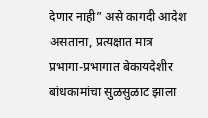देणार नाही” असे कागदी आदेश असताना, प्रत्यक्षात मात्र प्रभागा-प्रभागात बेकायदेशीर बांधकामांचा सुळसुळाट झाला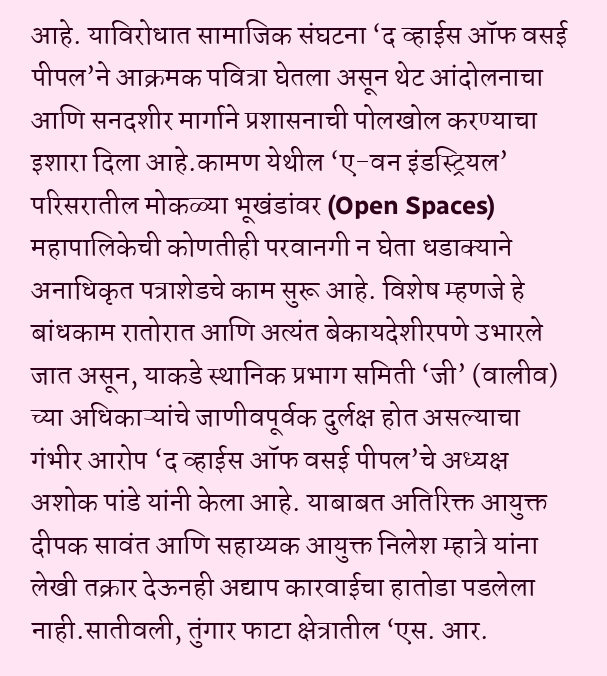आहे. याविरोधात सामाजिक संघटना ‘द व्हाईस ऑफ वसई पीपल’ने आक्रमक पवित्रा घेतला असून थेट आंदोलनाचा आणि सनदशीर मार्गाने प्रशासनाची पोलखोल करण्याचा इशारा दिला आहे.कामण येथील ‘ए-वन इंडस्ट्रियल’ परिसरातील मोकळ्या भूखंडांवर (Open Spaces) महापालिकेची कोणतीही परवानगी न घेता धडाक्याने अनाधिकृत पत्राशेडचे काम सुरू आहे. विशेष म्हणजे हे बांधकाम रातोरात आणि अत्यंत बेकायदेशीरपणे उभारले जात असून, याकडे स्थानिक प्रभाग समिती ‘जी’ (वालीव) च्या अधिकाऱ्यांचे जाणीवपूर्वक दुर्लक्ष होत असल्याचा गंभीर आरोप ‘द व्हाईस ऑफ वसई पीपल’चे अध्यक्ष अशोक पांडे यांनी केला आहे. याबाबत अतिरिक्त आयुक्त दीपक सावंत आणि सहाय्यक आयुक्त निलेश म्हात्रे यांना लेखी तक्रार देऊनही अद्याप कारवाईचा हातोडा पडलेला नाही.सातीवली, तुंगार फाटा क्षेत्रातील ‘एस. आर.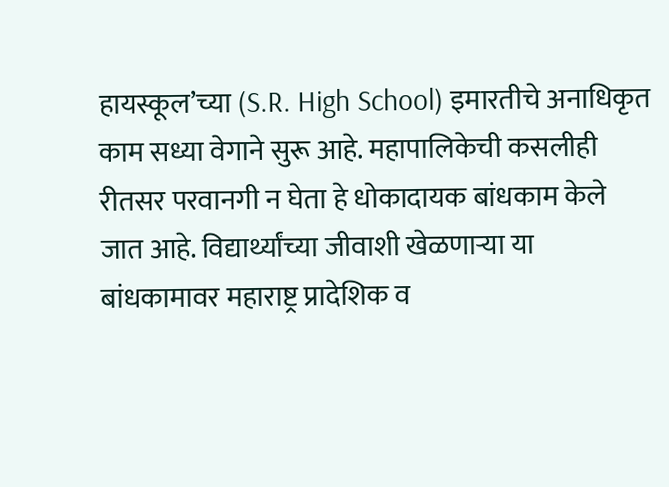हायस्कूल’च्या (S.R. High School) इमारतीचे अनाधिकृत काम सध्या वेगाने सुरू आहे. महापालिकेची कसलीही रीतसर परवानगी न घेता हे धोकादायक बांधकाम केले जात आहे. विद्यार्थ्यांच्या जीवाशी खेळणाऱ्या या बांधकामावर महाराष्ट्र प्रादेशिक व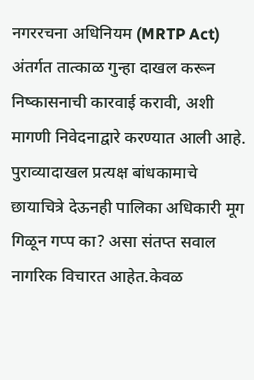नगररचना अधिनियम (MRTP Act) अंतर्गत तात्काळ गुन्हा दाखल करून निष्कासनाची कारवाई करावी, अशी मागणी निवेदनाद्वारे करण्यात आली आहे. पुराव्यादाखल प्रत्यक्ष बांधकामाचे छायाचित्रे देऊनही पालिका अधिकारी मूग गिळून गप्प का? असा संतप्त सवाल नागरिक विचारत आहेत.केवळ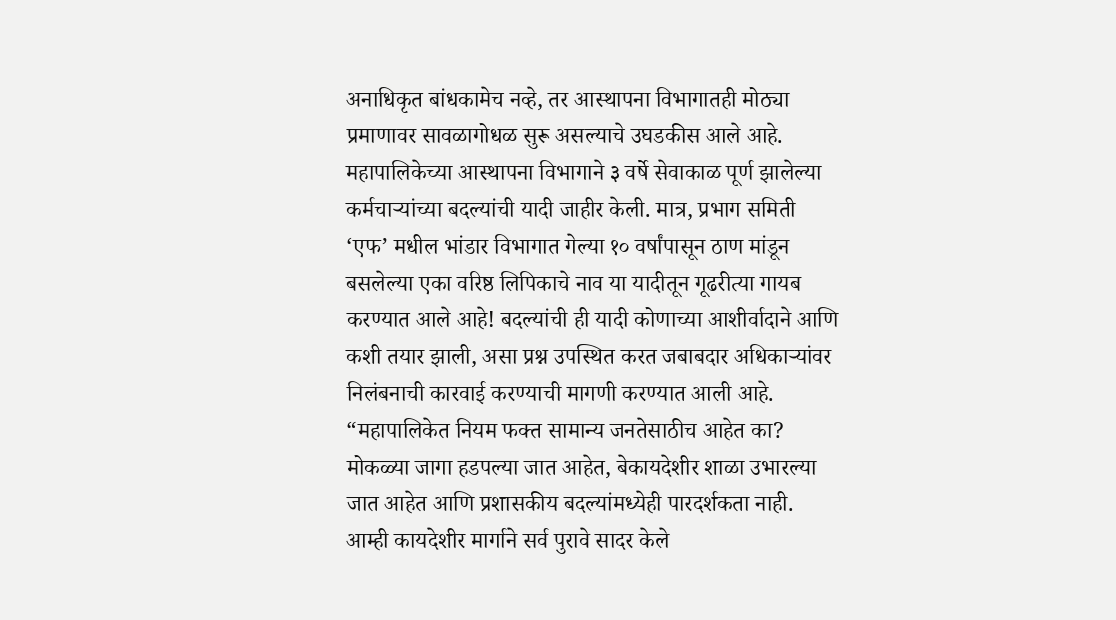अनाधिकृत बांधकामेच नव्हे, तर आस्थापना विभागातही मोठ्या प्रमाणावर सावळागोधळ सुरू असल्याचे उघडकीस आले आहे. महापालिकेच्या आस्थापना विभागाने ३ वर्षे सेवाकाळ पूर्ण झालेल्या कर्मचाऱ्यांच्या बदल्यांची यादी जाहीर केली. मात्र, प्रभाग समिती ‘एफ’ मधील भांडार विभागात गेल्या १० वर्षांपासून ठाण मांडून बसलेल्या एका वरिष्ठ लिपिकाचे नाव या यादीतून गूढरीत्या गायब करण्यात आले आहे! बदल्यांची ही यादी कोणाच्या आशीर्वादाने आणि कशी तयार झाली, असा प्रश्न उपस्थित करत जबाबदार अधिकाऱ्यांवर निलंबनाची कारवाई करण्याची मागणी करण्यात आली आहे.
“महापालिकेत नियम फक्त सामान्य जनतेसाठीच आहेत का? मोकळ्या जागा हडपल्या जात आहेत, बेकायदेशीर शाळा उभारल्या जात आहेत आणि प्रशासकीय बदल्यांमध्येही पारदर्शकता नाही. आम्ही कायदेशीर मार्गाने सर्व पुरावे सादर केले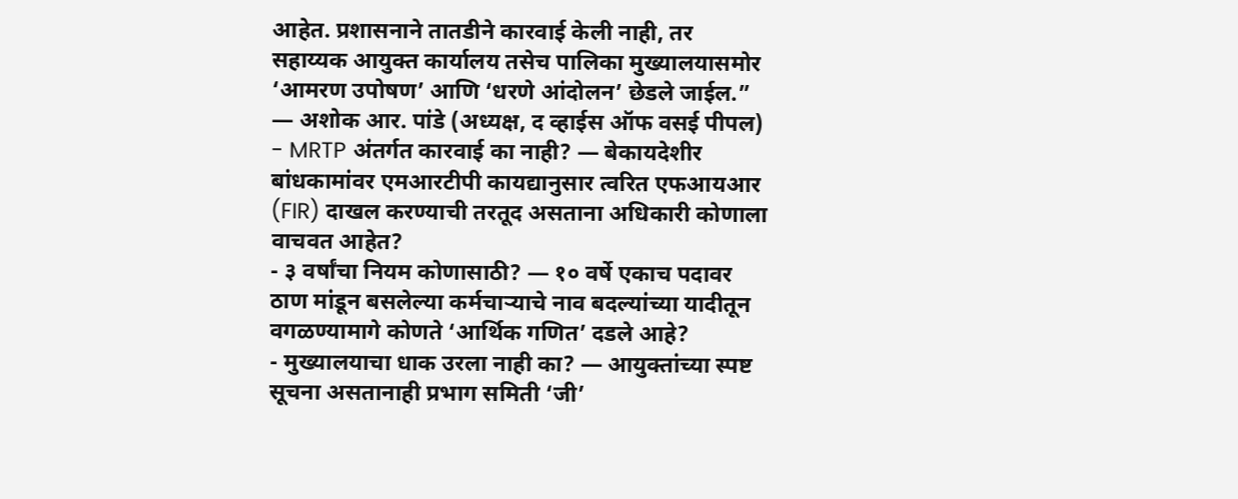आहेत. प्रशासनाने तातडीने कारवाई केली नाही, तर सहाय्यक आयुक्त कार्यालय तसेच पालिका मुख्यालयासमोर ‘आमरण उपोषण’ आणि ‘धरणे आंदोलन’ छेडले जाईल.” — अशोक आर. पांडे (अध्यक्ष, द व्हाईस ऑफ वसई पीपल)
- MRTP अंतर्गत कारवाई का नाही? — बेकायदेशीर बांधकामांवर एमआरटीपी कायद्यानुसार त्वरित एफआयआर (FIR) दाखल करण्याची तरतूद असताना अधिकारी कोणाला वाचवत आहेत?
- ३ वर्षांचा नियम कोणासाठी? — १० वर्षे एकाच पदावर ठाण मांडून बसलेल्या कर्मचाऱ्याचे नाव बदल्यांच्या यादीतून वगळण्यामागे कोणते ‘आर्थिक गणित’ दडले आहे?
- मुख्यालयाचा धाक उरला नाही का? — आयुक्तांच्या स्पष्ट सूचना असतानाही प्रभाग समिती ‘जी’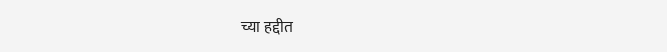च्या हद्दीत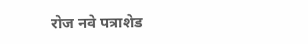रोज नवे पत्राशेड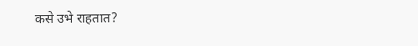कसे उभे राहतात?